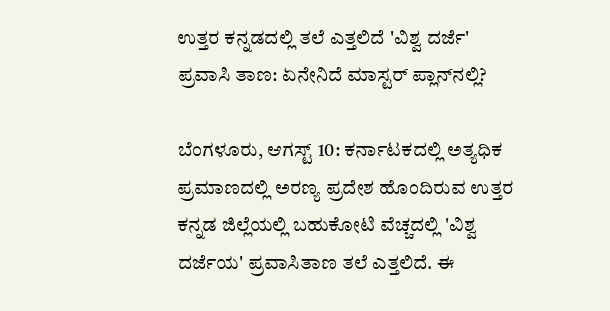ಉತ್ತರ ಕನ್ನಡದಲ್ಲಿ ತಲೆ ಎತ್ತಲಿದೆ 'ವಿಶ್ವ ದರ್ಜೆ' ಪ್ರವಾಸಿ ತಾಣ: ಏನೇನಿದೆ ಮಾಸ್ಟರ್ ಪ್ಲಾನ್‌ನಲ್ಲಿ?

ಬೆಂಗಳೂರು, ಆಗಸ್ಟ್ 10: ಕರ್ನಾಟಕದಲ್ಲಿ ಅತ್ಯಧಿಕ ಪ್ರಮಾಣದಲ್ಲಿ ಅರಣ್ಯ ಪ್ರದೇಶ ಹೊಂದಿರುವ ಉತ್ತರ ಕನ್ನಡ ಜಿಲ್ಲೆಯಲ್ಲಿ ಬಹುಕೋಟಿ ವೆಚ್ಚದಲ್ಲಿ 'ವಿಶ್ವ ದರ್ಜೆಯ' ಪ್ರವಾಸಿತಾಣ ತಲೆ ಎತ್ತಲಿದೆ. ಈ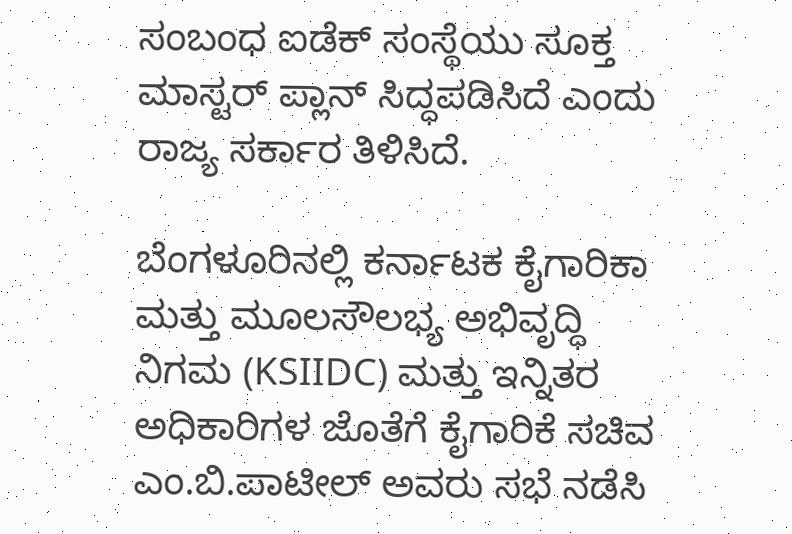ಸಂಬಂಧ ಐಡೆಕ್ ಸಂಸ್ಥೆಯು ಸೂಕ್ತ ಮಾಸ್ಟರ್‌ ಪ್ಲಾನ್ ಸಿದ್ಧಪಡಿಸಿದೆ ಎಂದು ರಾಜ್ಯ ಸರ್ಕಾರ ತಿಳಿಸಿದೆ.

ಬೆಂಗಳೂರಿನಲ್ಲಿ ಕರ್ನಾಟಕ ಕೈಗಾರಿಕಾ ಮತ್ತು ಮೂಲಸೌಲಭ್ಯ ಅಭಿವೃದ್ಧಿ ನಿಗಮ (KSIIDC) ಮತ್ತು ಇನ್ನಿತರ ಅಧಿಕಾರಿಗಳ ಜೊತೆಗೆ ಕೈಗಾರಿಕೆ ಸಚಿವ ಎಂ.ಬಿ.ಪಾಟೀಲ್ ಅವರು ಸಭೆ ನಡೆಸಿ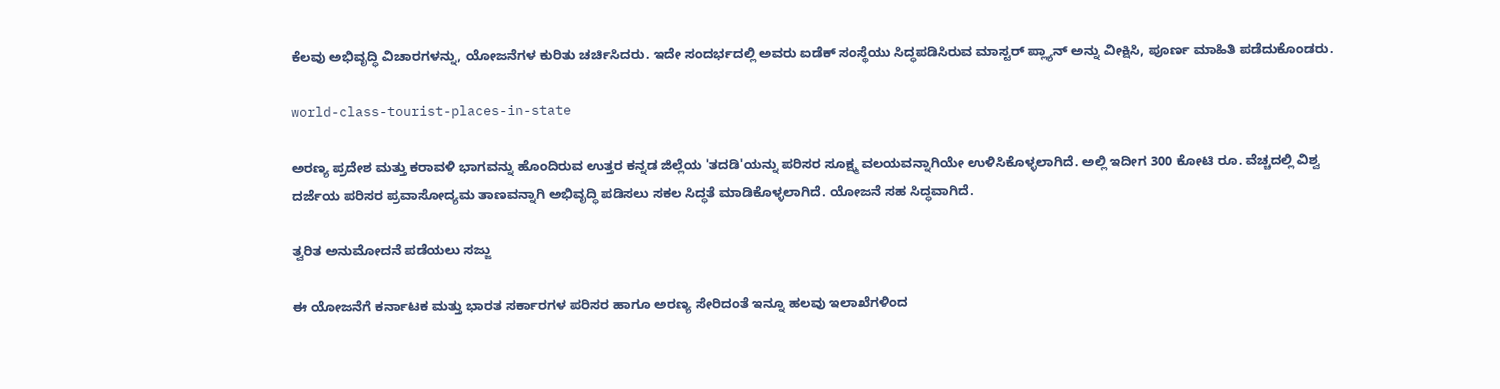ಕೆಲವು ಅಭಿವೃದ್ಧಿ ವಿಚಾರಗಳನ್ನು, ಯೋಜನೆಗಳ ಕುರಿತು ಚರ್ಚಿಸಿದರು. ಇದೇ ಸಂದರ್ಭದಲ್ಲಿ ಅವರು ಐಡೆಕ್‌ ಸಂಸ್ಥೆಯು ಸಿದ್ಧಪಡಿಸಿರುವ ಮಾಸ್ಟರ್‍‌ ಪ್ಲ್ಯಾನ್‌ ಅನ್ನು ವೀಕ್ಷಿಸಿ, ಪೂರ್ಣ ಮಾಹಿತಿ ಪಡೆದುಕೊಂಡರು.

world-class-tourist-places-in-state

ಅರಣ್ಯ ಪ್ರದೇಶ ಮತ್ತು ಕರಾವಳಿ ಭಾಗವನ್ನು ಹೊಂದಿರುವ ಉತ್ತರ ಕನ್ನಡ ಜಿಲ್ಲೆಯ 'ತದಡಿ'ಯನ್ನು ಪರಿಸರ ಸೂಕ್ಷ್ಮ ವಲಯವನ್ನಾಗಿಯೇ ಉಳಿಸಿಕೊಳ್ಳಲಾಗಿದೆ. ಅಲ್ಲಿ ಇದೀಗ 300 ಕೋಟಿ ರೂ. ವೆಚ್ಚದಲ್ಲಿ ವಿಶ್ವ ದರ್ಜೆಯ ಪರಿಸರ ಪ್ರವಾಸೋದ್ಯಮ ತಾಣವನ್ನಾಗಿ ಅಭಿವೃದ್ಧಿ ಪಡಿಸಲು ಸಕಲ ಸಿದ್ಧತೆ ಮಾಡಿಕೊಳ್ಳಲಾಗಿದೆ. ಯೋಜನೆ ಸಹ ಸಿದ್ಧವಾಗಿದೆ.

ತ್ವರಿತ ಅನುಮೋದನೆ ಪಡೆಯಲು ಸಜ್ಜು

ಈ ಯೋಜನೆಗೆ ಕರ್ನಾಟಕ ಮತ್ತು ಭಾರತ ಸರ್ಕಾರಗಳ ಪರಿಸರ ಹಾಗೂ ಅರಣ್ಯ ಸೇರಿದಂತೆ ಇನ್ನೂ ಹಲವು ಇಲಾಖೆಗಳಿಂದ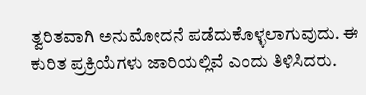ತ್ವರಿತವಾಗಿ ಅನುಮೋದನೆ ಪಡೆದುಕೊಳ್ಳಲಾಗುವುದು. ಈ ಕುರಿತ ಪ್ರಕ್ರಿಯೆಗಳು ಜಾರಿಯಲ್ಲಿವೆ ಎಂದು ತಿಳಿಸಿದರು.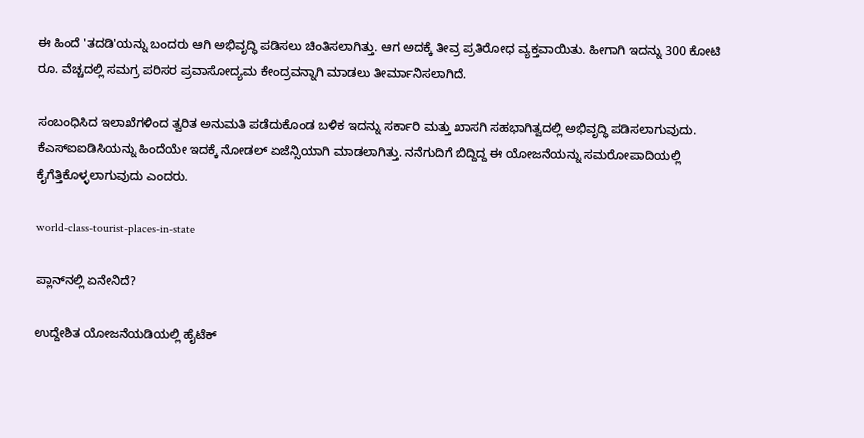ಈ ಹಿಂದೆ 'ತದಡಿ'ಯನ್ನು ಬಂದರು ಆಗಿ ಅಭಿವೃದ್ಧಿ ಪಡಿಸಲು ಚಿಂತಿಸಲಾಗಿತ್ತು. ಆಗ ಅದಕ್ಕೆ ತೀವ್ರ ಪ್ರತಿರೋಧ ವ್ಯಕ್ತವಾಯಿತು. ಹೀಗಾಗಿ ಇದನ್ನು 300 ಕೋಟಿ ರೂ. ವೆಚ್ಚದಲ್ಲಿ ಸಮಗ್ರ ಪರಿಸರ ಪ್ರವಾಸೋದ್ಯಮ ಕೇಂದ್ರವನ್ನಾಗಿ ಮಾಡಲು ತೀರ್ಮಾನಿಸಲಾಗಿದೆ.

ಸಂಬಂಧಿಸಿದ ಇಲಾಖೆಗಳಿಂದ ತ್ವರಿತ ಅನುಮತಿ ಪಡೆದುಕೊಂಡ ಬಳಿಕ ಇದನ್ನು ಸರ್ಕಾರಿ ಮತ್ತು ಖಾಸಗಿ ಸಹಭಾಗಿತ್ವದಲ್ಲಿ ಅಭಿವೃದ್ಧಿ ಪಡಿಸಲಾಗುವುದು. ಕೆಎಸ್‌ಐಐಡಿಸಿಯನ್ನು ಹಿಂದೆಯೇ ಇದಕ್ಕೆ ನೋಡಲ್ ಏಜೆನ್ಸಿಯಾಗಿ ಮಾಡಲಾಗಿತ್ತು. ನನೆಗುದಿಗೆ ಬಿದ್ದಿದ್ದ ಈ ಯೋಜನೆಯನ್ನು ಸಮರೋಪಾದಿಯಲ್ಲಿ ಕೈಗೆತ್ತಿಕೊಳ್ಳಲಾಗುವುದು ಎಂದರು.

world-class-tourist-places-in-state

ಪ್ಲಾನ್‌ನಲ್ಲಿ ಏನೇನಿದೆ?

ಉದ್ದೇಶಿತ ಯೋಜನೆಯಡಿಯಲ್ಲಿ ಹೈಟೆಕ್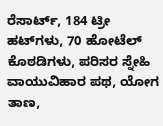ರೆಸಾರ್ಟ್, 184 ಟ್ರೀ ಹಟ್‌ಗಳು, 70 ಹೋಟೆಲ್‌ ಕೊಠಡಿಗಳು, ಪರಿಸರ ಸ್ನೇಹಿ ವಾಯುವಿಹಾರ ಪಥ, ಯೋಗ ತಾಣ,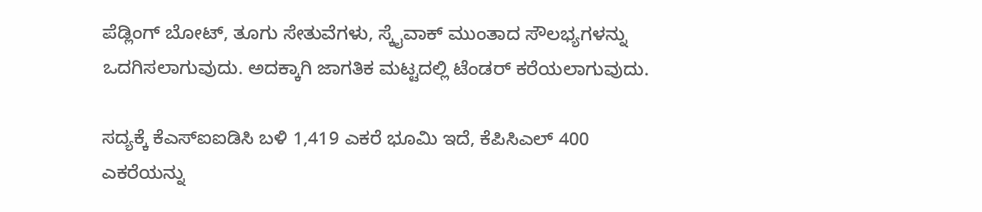ಪೆಡ್ಲಿಂಗ್ ಬೋಟ್‌, ತೂಗು ಸೇತುವೆಗಳು, ಸ್ಕೈವಾಕ್ ಮುಂತಾದ ಸೌಲಭ್ಯಗಳನ್ನು ಒದಗಿಸಲಾಗುವುದು. ಅದಕ್ಕಾಗಿ ಜಾಗತಿಕ ಮಟ್ಟದಲ್ಲಿ ಟೆಂಡರ್‍‌ ಕರೆಯಲಾಗುವುದು.

ಸದ್ಯಕ್ಕೆ ಕೆಎಸ್‌ಐಐಡಿಸಿ ಬಳಿ 1,419 ಎಕರೆ ಭೂಮಿ ಇದೆ, ಕೆಪಿಸಿಎಲ್‌ 400 ಎಕರೆಯನ್ನು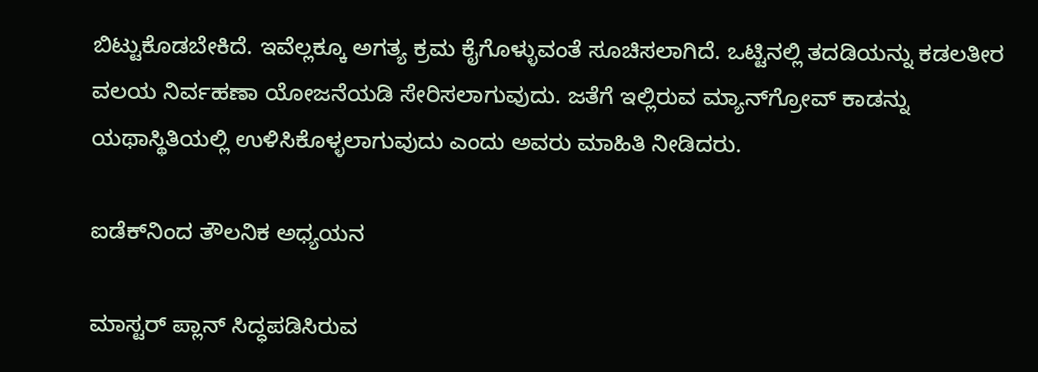ಬಿಟ್ಟುಕೊಡಬೇಕಿದೆ. ಇವೆಲ್ಲಕ್ಕೂ ಅಗತ್ಯ ಕ್ರಮ ಕೈಗೊಳ್ಳುವಂತೆ ಸೂಚಿಸಲಾಗಿದೆ. ಒಟ್ಟಿನಲ್ಲಿ ತದಡಿಯನ್ನು ಕಡಲತೀರ ವಲಯ ನಿರ್ವಹಣಾ ಯೋಜನೆಯಡಿ ಸೇರಿಸಲಾಗುವುದು. ಜತೆಗೆ ಇಲ್ಲಿರುವ ಮ್ಯಾನ್‌ಗ್ರೋವ್‌ ಕಾಡನ್ನು ಯಥಾಸ್ಥಿತಿಯಲ್ಲಿ ಉಳಿಸಿಕೊಳ್ಳಲಾಗುವುದು ಎಂದು ಅವರು ಮಾಹಿತಿ ನೀಡಿದರು.

ಐಡೆಕ್‌ನಿಂದ ತೌಲನಿಕ ಅಧ್ಯಯನ

ಮಾಸ್ಟರ್ ಪ್ಲಾನ್‌ ಸಿದ್ಧಪಡಿಸಿರುವ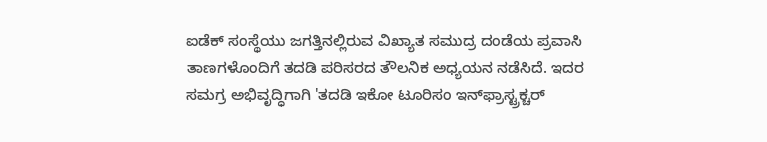ಐಡೆಕ್ ಸಂಸ್ಥೆಯು ಜಗತ್ತಿನಲ್ಲಿರುವ ವಿಖ್ಯಾತ ಸಮುದ್ರ ದಂಡೆಯ ಪ್ರವಾಸಿ ತಾಣಗಳೊಂದಿಗೆ ತದಡಿ ಪರಿಸರದ ತೌಲನಿಕ ಅಧ್ಯಯನ ನಡೆಸಿದೆ. ಇದರ ಸಮಗ್ರ ಅಭಿವೃದ್ಧಿಗಾಗಿ 'ತದಡಿ ಇಕೋ ಟೂರಿಸಂ ಇನ್‌ಫ್ರಾಸ್ಟ್ರಕ್ಚರ್‍‌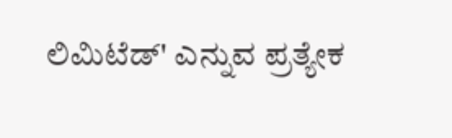ಲಿಮಿಟೆಡ್‌' ಎನ್ನುವ ಪ್ರತ್ಯೇಕ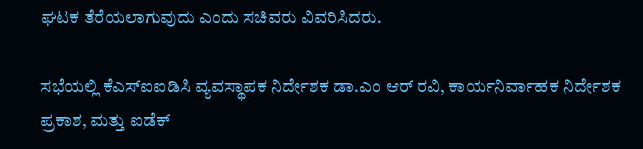ಘಟಕ ತೆರೆಯಲಾಗುವುದು ಎಂದು ಸಚಿವರು ವಿವರಿಸಿದರು.

ಸಭೆಯಲ್ಲಿ ಕೆಎಸ್‌ಐಐಡಿಸಿ ವ್ಯವಸ್ಥಾಪಕ ನಿರ್ದೇಶಕ ಡಾ.ಎಂ ಆರ್ ರವಿ, ಕಾರ್ಯನಿರ್ವಾಹಕ ನಿರ್ದೇಶಕ ಪ್ರಕಾಶ, ಮತ್ತು ಐಡೆಕ್‌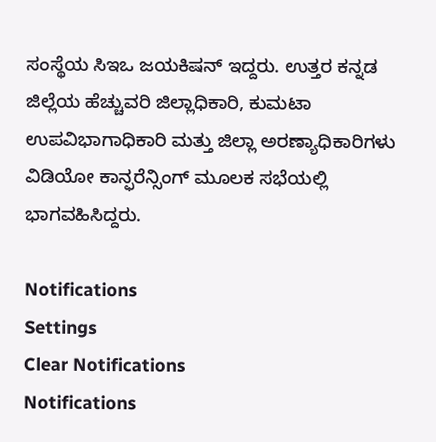ಸಂಸ್ಥೆಯ ಸಿಇಒ ಜಯಕಿಷನ್ ಇದ್ದರು. ಉತ್ತರ ಕನ್ನಡ ಜಿಲ್ಲೆಯ ಹೆಚ್ಚುವರಿ ಜಿಲ್ಲಾಧಿಕಾರಿ, ಕುಮಟಾ ಉಪವಿಭಾಗಾಧಿಕಾರಿ ಮತ್ತು ಜಿಲ್ಲಾ ಅರಣ್ಯಾಧಿಕಾರಿಗಳು ವಿಡಿಯೋ ಕಾನ್ಫರೆನ್ಸಿಂಗ್‌ ಮೂಲಕ ಸಭೆಯಲ್ಲಿ ಭಾಗವಹಿಸಿದ್ದರು.

Notifications
Settings
Clear Notifications
Notifications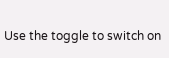Use the toggle to switch on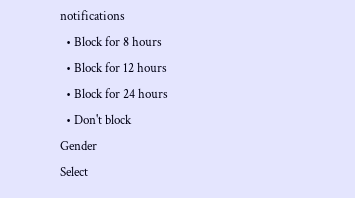notifications
  • Block for 8 hours
  • Block for 12 hours
  • Block for 24 hours
  • Don't block
Gender
Select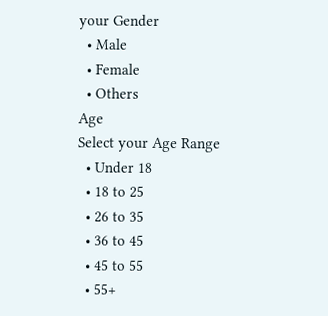your Gender
  • Male
  • Female
  • Others
Age
Select your Age Range
  • Under 18
  • 18 to 25
  • 26 to 35
  • 36 to 45
  • 45 to 55
  • 55+